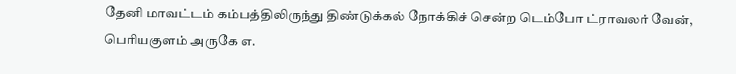தேனி மாவட்டம் கம்பத்திலிருந்து திண்டுக்கல் நோக்கிச் சென்ற டெம்போ ட்ராவலர் வேன், பெரியகுளம் அருகே எ.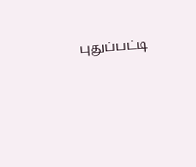புதுப்பட்டி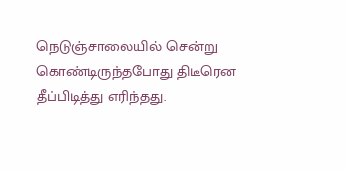நெடுஞ்சாலையில் சென்று கொண்டிருந்தபோது திடீரென தீப்பிடித்து எரிந்தது.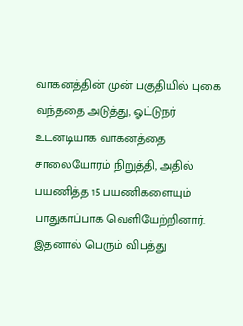வாகனத்தின் முன் பகுதியில் புகை வந்ததை அடுத்து, ஓட்டுநர் உடனடியாக வாகனத்தை சாலையோரம் நிறுத்தி, அதில் பயணித்த 15 பயணிகளையும் பாதுகாப்பாக வெளியேற்றினார். இதனால் பெரும் விபத்து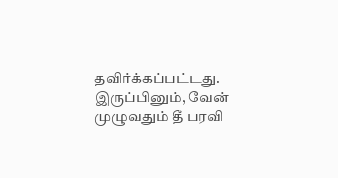தவிர்க்கப்பட்டது. இருப்பினும், வேன் முழுவதும் தீ பரவி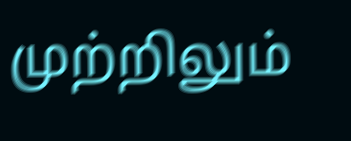முற்றிலும்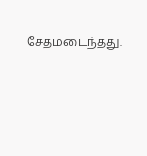சேதமடைந்தது.